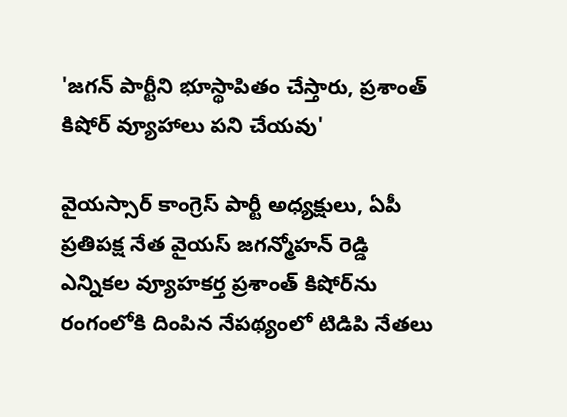'జగన్ పార్టీని భూస్థాపితం చేస్తారు, ప్రశాంత్ కిషోర్ వ్యూహాలు పని చేయవు'

వైయస్సార్ కాంగ్రెస్ పార్టీ అధ్యక్షులు, ఏపీ ప్రతిపక్ష నేత వైయస్ జగన్మోహన్ రెడ్డి ఎన్నికల వ్యూహకర్త ప్రశాంత్ కిషోర్‌ను రంగంలోకి దింపిన నేపథ్యంలో టిడిపి నేతలు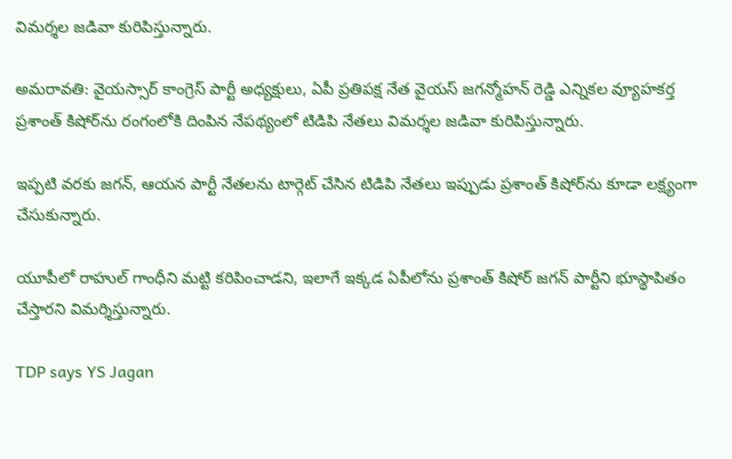విమర్శల జడివా కురిపిస్తున్నారు.

అమరావతి: వైయస్సార్ కాంగ్రెస్ పార్టీ అధ్యక్షులు, ఏపీ ప్రతిపక్ష నేత వైయస్ జగన్మోహన్ రెడ్డి ఎన్నికల వ్యూహకర్త ప్రశాంత్ కిషోర్‌ను రంగంలోకి దింపిన నేపథ్యంలో టిడిపి నేతలు విమర్శల జడివా కురిపిస్తున్నారు.

ఇప్పటి వరకు జగన్, ఆయన పార్టీ నేతలను టార్గెట్ చేసిన టిడిపి నేతలు ఇప్పుడు ప్రశాంత్ కిషోర్‌ను కూడా లక్ష్యంగా చేసుకున్నారు.

యూపీలో రాహుల్ గాంధీని మట్టి కరిపించాడని, ఇలాగే ఇక్కడ ఏపీలోను ప్రశాంత్ కిషోర్ జగన్ పార్టీని భూస్థాపితం చేస్తారని విమర్శిస్తున్నారు.

TDP says YS Jagan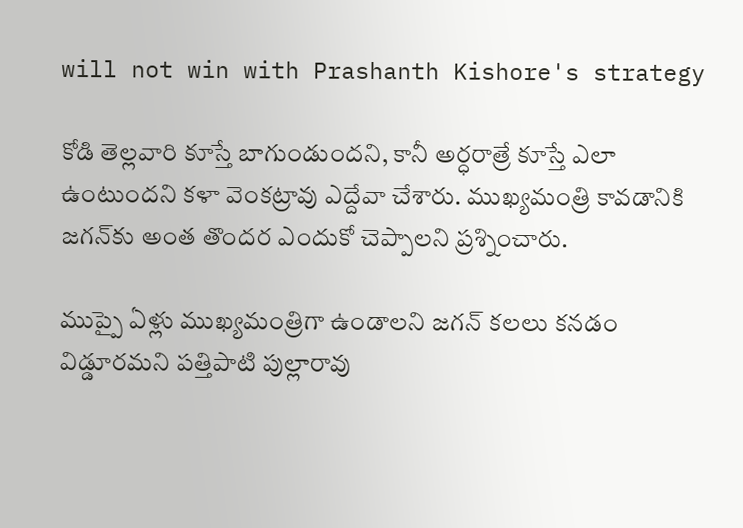will not win with Prashanth Kishore's strategy

కోడి తెల్లవారి కూస్తే బాగుండుందని, కానీ అర్ధరాత్రే కూస్తే ఎలా ఉంటుందని కళా వెంకట్రావు ఎద్దేవా చేశారు. ముఖ్యమంత్రి కావడానికి జగన్‌కు అంత తొందర ఎందుకో చెప్పాలని ప్రశ్నించారు.

ముప్పై ఏళ్లు ముఖ్యమంత్రిగా ఉండాలని జగన్ కలలు కనడం విడ్డూరమని పత్తిపాటి పుల్లారావు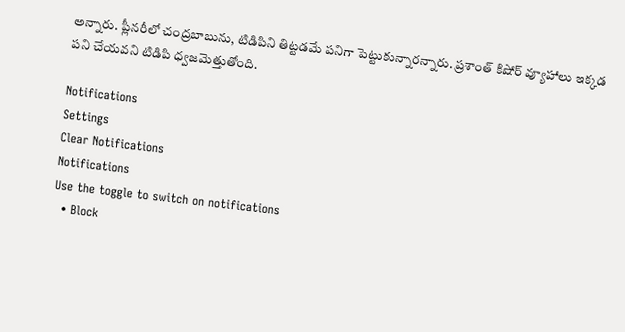అన్నారు. ప్లీనరీలో చంద్రబాబును, టిడిపిని తిట్టడమే పనిగా పెట్టుకున్నారన్నారు. ప్రశాంత్ కిషోర్ వ్యూహాలు ఇక్కడ పని చేయవని టిడిపి ధ్వజమెత్తుతోంది.

Notifications
Settings
Clear Notifications
Notifications
Use the toggle to switch on notifications
  • Block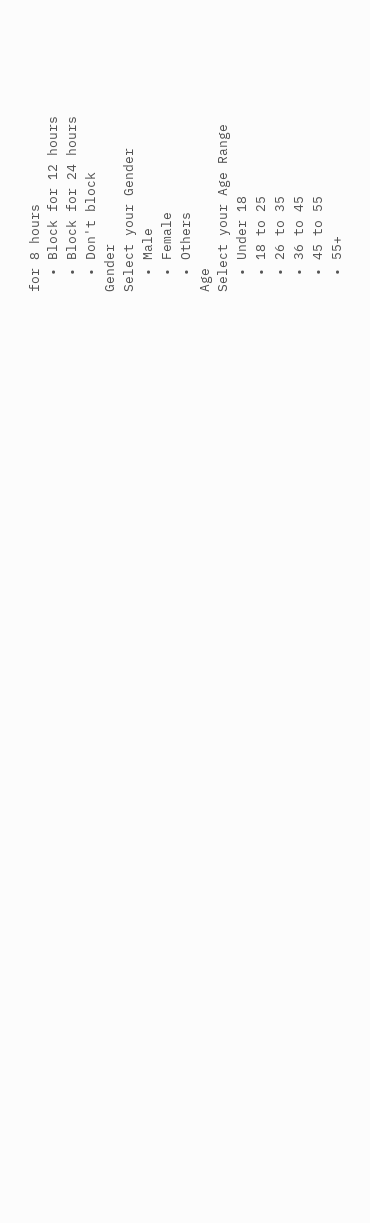for 8 hours
  • Block for 12 hours
  • Block for 24 hours
  • Don't block
Gender
Select your Gender
  • Male
  • Female
  • Others
Age
Select your Age Range
  • Under 18
  • 18 to 25
  • 26 to 35
  • 36 to 45
  • 45 to 55
  • 55+